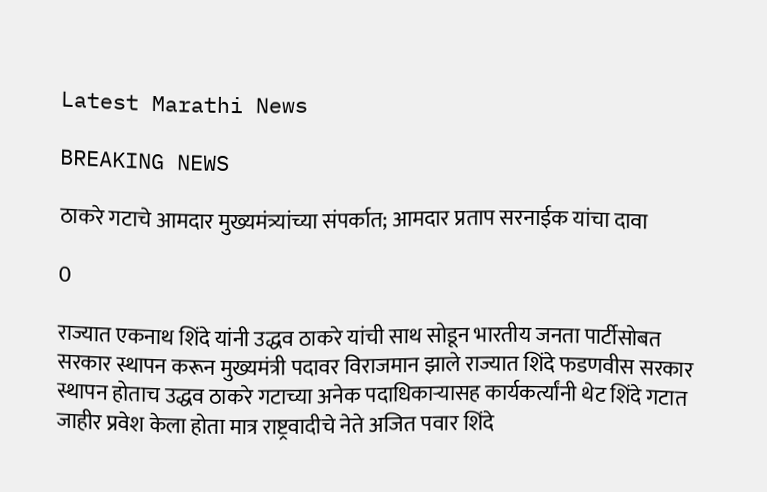Latest Marathi News

BREAKING NEWS

ठाकरे गटाचे आमदार मुख्यमंत्र्यांच्या संपर्कात; आमदार प्रताप सरनाईक यांचा दावा

0

राज्यात एकनाथ शिंदे यांनी उद्धव ठाकरे यांची साथ सोडून भारतीय जनता पार्टीसोबत सरकार स्थापन करून मुख्यमंत्री पदावर विराजमान झाले राज्यात शिंदे फडणवीस सरकार स्थापन होताच उद्धव ठाकरे गटाच्या अनेक पदाधिकाऱ्यासह कार्यकर्त्यांनी थेट शिंदे गटात जाहीर प्रवेश केला होता मात्र राष्ट्रवादीचे नेते अजित पवार शिंदे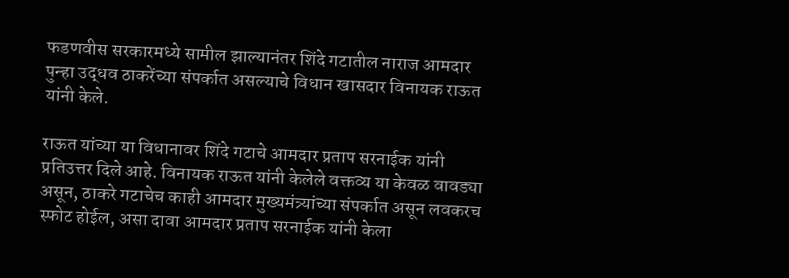फडणवीस सरकारमध्ये सामील झाल्यानंतर शिंदे गटातील नाराज आमदार पुन्हा उद्धव ठाकरेंच्या संपर्कात असल्याचे विधान खासदार विनायक राऊत यांनी केले.

राऊत यांच्या या विधानावर शिंदे गटाचे आमदार प्रताप सरनाईक यांनी प्रतिउत्तर दिले आहे. विनायक राऊत यांनी केलेले वक्तव्य या केवळ वावड्या असून, ठाकरे गटाचेच काही आमदार मुख्यमंत्र्यांच्या संपर्कात असून लवकरच स्फोट होईल, असा दावा आमदार प्रताप सरनाईक यांनी केला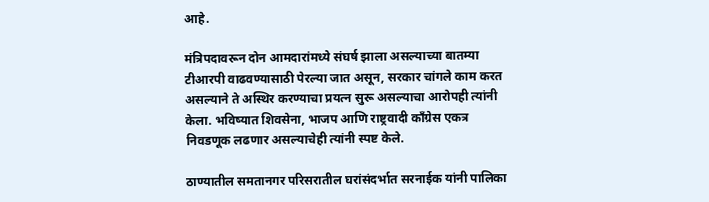आहे.

मंत्रिपदावरून दोन आमदारांमध्ये संघर्ष झाला असल्याच्या बातम्या टीआरपी वाढवण्यासाठी पेरल्या जात असून, सरकार चांगले काम करत असल्याने ते अस्थिर करण्याचा प्रयत्न सुरू असल्याचा आरोपही त्यांनी केला. भविष्यात शिवसेना, भाजप आणि राष्ट्रवादी काँग्रेस एकत्र निवडणूक लढणार असल्याचेही त्यांनी स्पष्ट केले.

ठाण्यातील समतानगर परिसरातील घरांसंदर्भात सरनाईक यांनी पालिका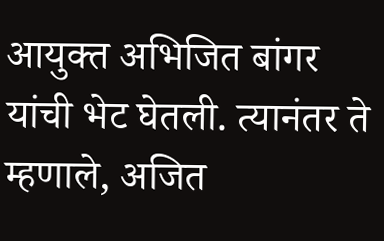आयुक्त अभिजित बांगर यांची भेट घेतली. त्यानंतर ते म्हणाले, अजित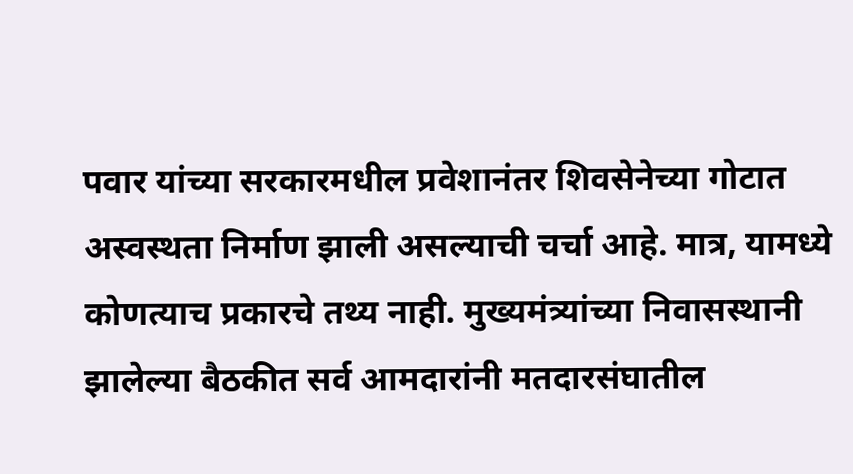पवार यांच्या सरकारमधील प्रवेशानंतर शिवसेनेच्या गोटात अस्वस्थता निर्माण झाली असल्याची चर्चा आहे. मात्र, यामध्ये कोणत्याच प्रकारचे तथ्य नाही. मुख्यमंत्र्यांच्या निवासस्थानी झालेल्या बैठकीत सर्व आमदारांनी मतदारसंघातील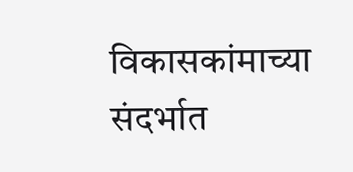विकासकांमाच्या संदर्भात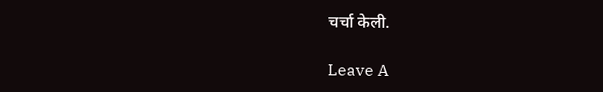चर्चा केली.

Leave A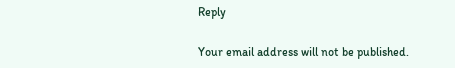Reply

Your email address will not be published.